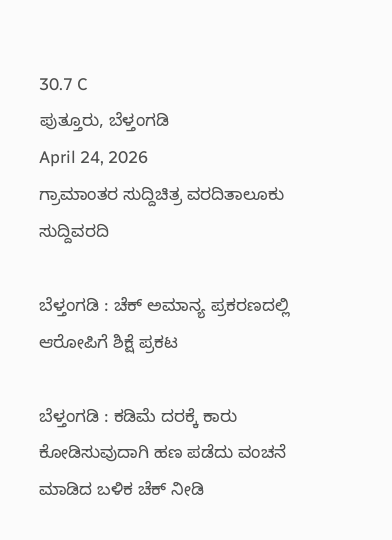30.7 C
ಪುತ್ತೂರು, ಬೆಳ್ತಂಗಡಿ
April 24, 2026
ಗ್ರಾಮಾಂತರ ಸುದ್ದಿಚಿತ್ರ ವರದಿತಾಲೂಕು ಸುದ್ದಿವರದಿ

ಬೆಳ್ತಂಗಡಿ : ಚೆಕ್ ಅಮಾನ್ಯ ಪ್ರಕರಣದಲ್ಲಿ ಆರೋಪಿಗೆ ಶಿಕ್ಷೆ ಪ್ರಕಟ

ಬೆಳ್ತಂಗಡಿ : ಕಡಿಮೆ ದರಕ್ಕೆ ಕಾರು ಕೋಡಿಸುವುದಾಗಿ ಹಣ ಪಡೆದು ವಂಚನೆ ಮಾಡಿದ ಬಳಿಕ ಚೆಕ್ ನೀಡಿ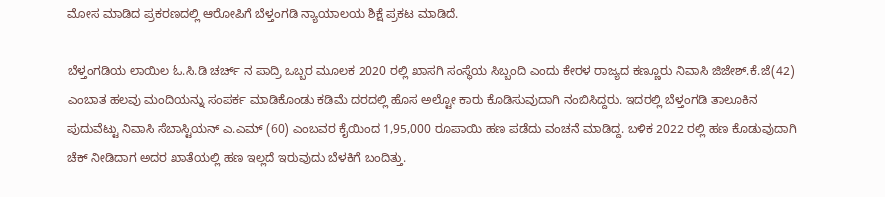ಮೋಸ ಮಾಡಿದ ಪ್ರಕರಣದಲ್ಲಿ ಆರೋಪಿಗೆ ಬೆಳ್ತಂಗಡಿ ನ್ಯಾಯಾಲಯ ಶಿಕ್ಷೆ ಪ್ರಕಟ ಮಾಡಿದೆ.

ಬೆಳ್ತಂಗಡಿಯ ಲಾಯಿಲ ಓ.ಸಿ.ಡಿ ಚರ್ಚ್ ನ ಪಾದ್ರಿ ಒಬ್ಬರ ಮೂಲಕ 2020 ರಲ್ಲಿ ಖಾಸಗಿ ಸಂಸ್ಥೆಯ ಸಿಬ್ಬಂದಿ ಎಂದು ಕೇರಳ ರಾಜ್ಯದ ಕಣ್ಣೂರು ನಿವಾಸಿ ಜಿಜೇಶ್.ಕೆ.ಜೆ(42) ಎಂಬಾತ ಹಲವು ಮಂದಿಯನ್ನು ಸಂಪರ್ಕ ಮಾಡಿಕೊಂಡು ಕಡಿಮೆ ದರದಲ್ಲಿ ಹೊಸ ಅಲ್ಟೋ ಕಾರು ಕೊಡಿಸುವುದಾಗಿ ನಂಬಿಸಿದ್ದರು. ಇದರಲ್ಲಿ ಬೆಳ್ತಂಗಡಿ ತಾಲೂಕಿನ ಪುದುವೆಟ್ಟು ನಿವಾಸಿ ಸೆಬಾಸ್ಟಿಯನ್ ಎ.ಎಮ್ (60) ಎಂಬವರ ಕೈಯಿಂದ 1,95,000 ರೂಪಾಯಿ ಹಣ ಪಡೆದು ವಂಚನೆ ಮಾಡಿದ್ದ. ಬಳಿಕ 2022 ರಲ್ಲಿ ಹಣ ಕೊಡುವುದಾಗಿ ಚೆಕ್ ನೀಡಿದಾಗ ಅದರ ಖಾತೆಯಲ್ಲಿ ಹಣ ಇಲ್ಲದೆ ಇರುವುದು ಬೆಳಕಿಗೆ ಬಂದಿತ್ತು.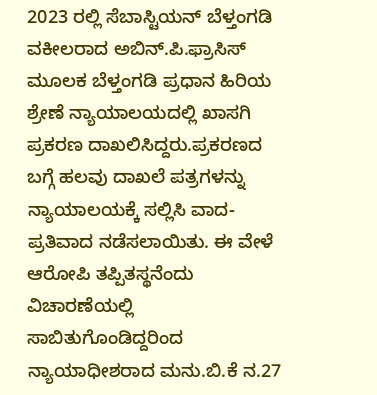2023 ರಲ್ಲಿ ಸೆಬಾಸ್ಟಿಯನ್ ಬೆಳ್ತಂಗಡಿ ವಕೀಲರಾದ ಅಬಿನ್.ಪಿ.ಫ್ರಾಸಿಸ್ ಮೂಲಕ ಬೆಳ್ತಂಗಡಿ ಪ್ರಧಾನ ಹಿರಿಯ ಶ್ರೇಣೆ ನ್ಯಾಯಾಲಯದಲ್ಲಿ ಖಾಸಗಿ ಪ್ರಕರಣ ದಾಖಲಿಸಿದ್ದರು.ಪ್ರಕರಣದ ಬಗ್ಗೆ ಹಲವು ದಾಖಲೆ ಪತ್ರಗಳನ್ನು ನ್ಯಾಯಾಲಯಕ್ಕೆ ಸಲ್ಲಿಸಿ ವಾದ- ಪ್ರತಿವಾದ ನಡೆಸಲಾಯಿತು. ಈ ವೇಳೆ ಆರೋಪಿ ತಪ್ಪಿತಸ್ಥನೆಂದು ವಿಚಾರಣೆಯಲ್ಲಿ ಸಾಬಿತುಗೊಂಡಿದ್ದರಿಂದ ನ್ಯಾಯಾಧೀಶರಾದ ಮನು.ಬಿ.ಕೆ ನ.27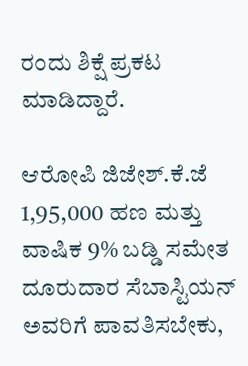ರಂದು ಶಿಕ್ಷೆ ಪ್ರಕಟ ಮಾಡಿದ್ದಾರೆ.

ಆರೋಪಿ ಜಿಜೇಶ್.ಕೆ.ಜೆ 1,95,000 ಹಣ ಮತ್ತು ವಾಷಿಕ 9% ಬಡ್ಡಿ ಸಮೇತ ದೂರುದಾರ ಸೆಬಾಸ್ಟಿಯನ್ ಅವರಿಗೆ ಪಾವತಿಸಬೇಕು,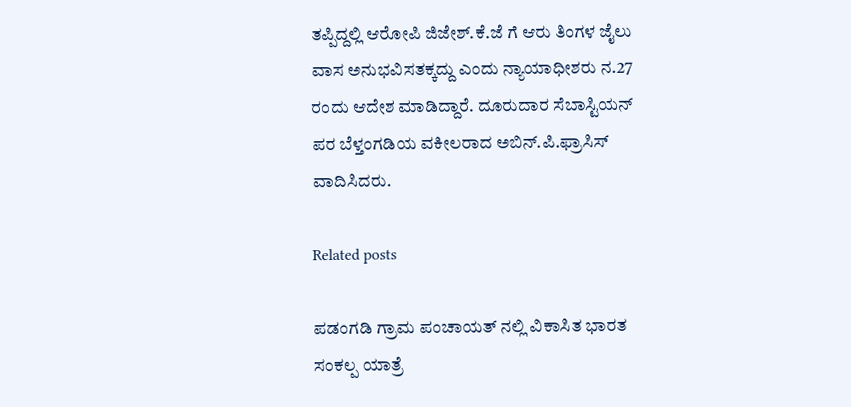ತಪ್ಪಿದ್ದಲ್ಲಿ ಆರೋಪಿ ಜಿಜೇಶ್.ಕೆ.ಜೆ ಗೆ ಆರು ತಿಂಗಳ ಜೈಲು ವಾಸ ಅನುಭವಿಸತಕ್ಕದ್ದು ಎಂದು ನ್ಯಾಯಾಧೀಶರು ನ.27 ರಂದು ಆದೇಶ ಮಾಡಿದ್ದಾರೆ. ದೂರುದಾರ ಸೆಬಾಸ್ಟಿಯನ್ ಪರ ಬೆಳ್ತಂಗಡಿಯ ವಕೀಲರಾದ ಅಬಿನ್.ಪಿ.ಫ್ರಾಸಿಸ್ ವಾದಿಸಿದರು‌.

Related posts

ಪಡಂಗಡಿ ಗ್ರಾಮ‌ ಪಂಚಾಯತ್ ನಲ್ಲಿ ವಿಕಾಸಿತ ಭಾರತ ಸಂಕಲ್ಪ ಯಾತ್ರೆ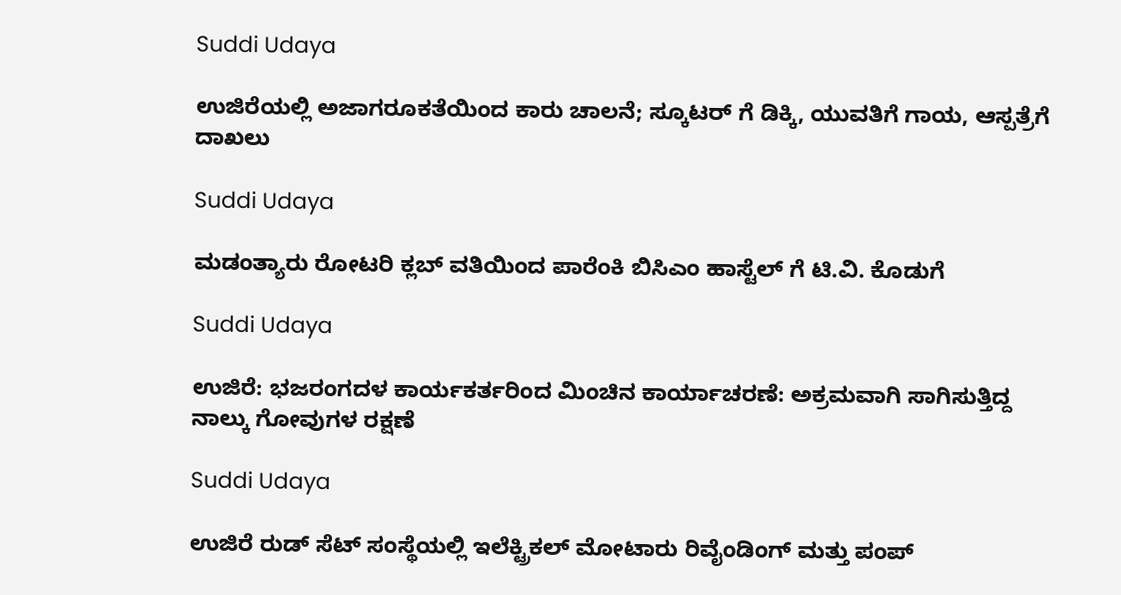Suddi Udaya

ಉಜಿರೆಯಲ್ಲಿ ಅಜಾಗರೂಕತೆಯಿಂದ ಕಾರು ಚಾಲನೆ; ಸ್ಕೂಟರ್ ಗೆ ಡಿಕ್ಕಿ, ಯುವತಿಗೆ ಗಾಯ, ಆಸ್ಪತ್ರೆಗೆ ದಾಖಲು

Suddi Udaya

ಮಡಂತ್ಯಾರು ರೋಟರಿ ಕ್ಲಬ್ ವತಿಯಿಂದ ಪಾರೆಂಕಿ ಬಿಸಿಎಂ ಹಾಸ್ಟೆಲ್ ಗೆ ಟಿ.ವಿ. ಕೊಡುಗೆ

Suddi Udaya

ಉಜಿರೆ: ಭಜರಂಗದಳ ಕಾರ್ಯಕರ್ತರಿಂದ ಮಿಂಚಿನ ಕಾರ್ಯಾಚರಣೆ: ಅಕ್ರಮವಾಗಿ ಸಾಗಿಸುತ್ತಿದ್ದ ನಾಲ್ಕು ಗೋವುಗಳ ರಕ್ಷಣೆ

Suddi Udaya

ಉಜಿರೆ ರುಡ್ ಸೆಟ್ ಸಂಸ್ಥೆಯಲ್ಲಿ ಇಲೆಕ್ಟ್ರಿಕಲ್‌ ಮೋಟಾರು ರಿವೈಂಡಿಂಗ್‌ ಮತ್ತು ಪಂಪ್‌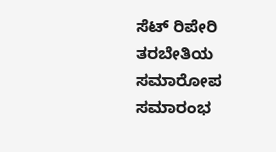ಸೆಟ್‌ ರಿಪೇರಿ ತರಬೇತಿಯ ಸಮಾರೋಪ ಸಮಾರಂಭ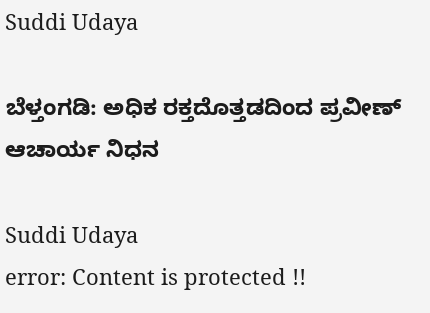Suddi Udaya

ಬೆಳ್ತಂಗಡಿ: ಅಧಿಕ ರಕ್ತದೊತ್ತಡದಿಂದ ಪ್ರವೀಣ್ ಆಚಾರ್ಯ ನಿಧನ

Suddi Udaya
error: Content is protected !!